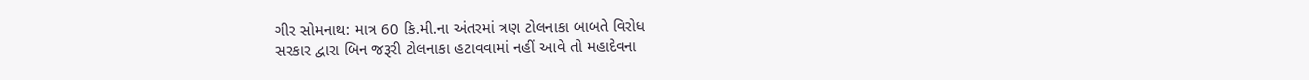ગીર સોમનાથ: માત્ર 60 કિ.મી.ના અંતરમાં ત્રણ ટોલનાકા બાબતે વિરોધ
સરકાર દ્વારા બિન જરૂરી ટોલનાકા હટાવવામાં નહીં આવે તો મહાદેવના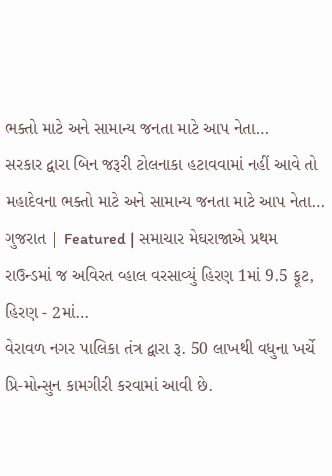ભક્તો માટે અને સામાન્ય જનતા માટે આપ નેતા…
સરકાર દ્વારા બિન જરૂરી ટોલનાકા હટાવવામાં નહીં આવે તો મહાદેવના ભક્તો માટે અને સામાન્ય જનતા માટે આપ નેતા…
ગુજરાત | Featured | સમાચાર મેઘરાજાએ પ્રથમ રાઉન્ડમાં જ અવિરત વ્હાલ વરસાવ્યું હિરણ 1માં 9.5 ફૂટ, હિરણ - 2માં…
વેરાવળ નગર પાલિકા તંત્ર દ્વારા રૂ. 50 લાખથી વધુના ખર્ચે પ્રિ-મોન્સુન કામગીરી કરવામાં આવી છે.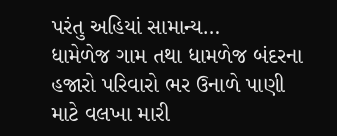પરંતુ અહિયાં સામાન્ય…
ધામેળેજ ગામ તથા ધામળેજ બંદરના હજારો પરિવારો ભર ઉનાળે પાણી માટે વલખા મારી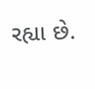રહ્યા છે.